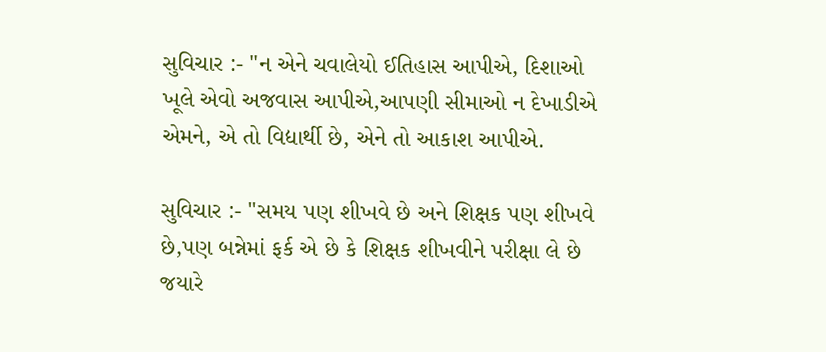સુવિચાર :- "ન એને ચવાલેયો ઈતિહાસ આપીએ, દિશાઓ ખૂલે એવો અજવાસ આપીએ,આપણી સીમાઓ ન દેખાડીએ એમને, એ તો વિદ્યાર્થી છે, એને તો આકાશ આપીએ.

સુવિચાર :- "સમય પણ શીખવે છે અને શિક્ષક પણ શીખવે છે,પણ બન્નેમાં ફર્ક એ છે કે શિક્ષક શીખવીને પરીક્ષા લે છે જયારે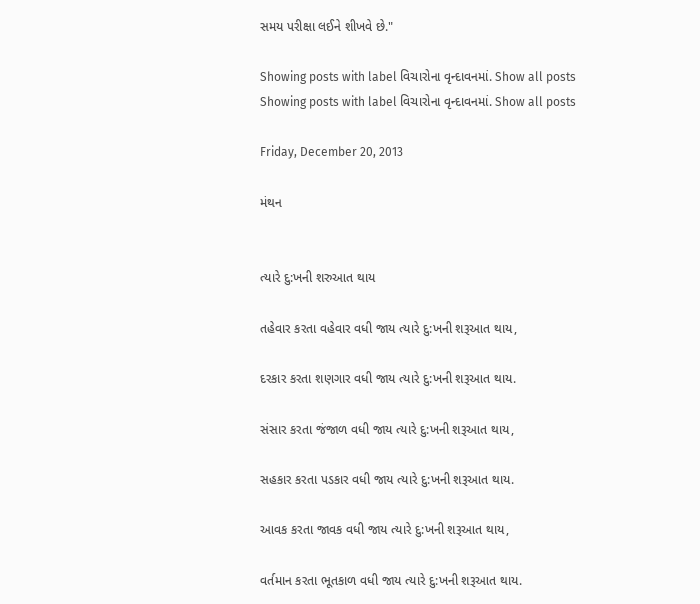સમય પરીક્ષા લઈને શીખવે છે."

Showing posts with label વિચારોના વૃન્દાવનમાં. Show all posts
Showing posts with label વિચારોના વૃન્દાવનમાં. Show all posts

Friday, December 20, 2013

મંથન


ત્યારે દુ:ખની શરુઆત થાય

તહેવાર કરતા વહેવાર વધી જાય ત્યારે દુ:ખની શરૂઆત થાય,

દરકાર કરતા શણગાર વધી જાય ત્યારે દુ:ખની શરૂઆત થાય.

સંસાર કરતા જંજાળ વધી જાય ત્યારે દુ:ખની શરૂઆત થાય,

સહકાર કરતા પડકાર વધી જાય ત્યારે દુ:ખની શરૂઆત થાય.

આવક કરતા જાવક વધી જાય ત્યારે દુ:ખની શરૂઆત થાય,

વર્તમાન કરતા ભૂતકાળ વધી જાય ત્યારે દુ:ખની શરૂઆત થાય.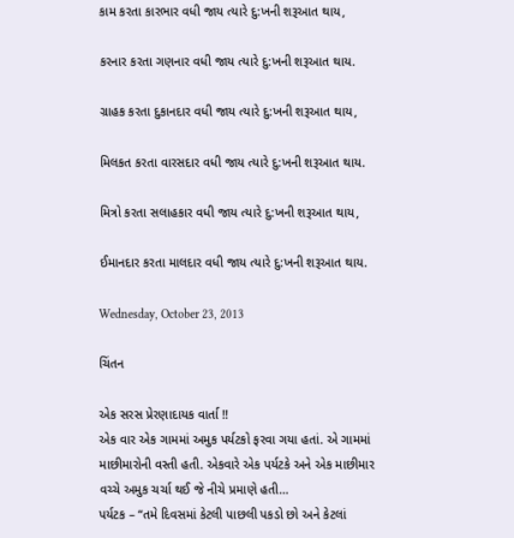કામ કરતા કારભાર વધી જાય ત્યારે દુ:ખની શરૂઆત થાય,

કરનાર કરતા ગણનાર વધી જાય ત્યારે દુ:ખની શરૂઆત થાય.

ગ્રાહક કરતા દુકાનદાર વધી જાય ત્યારે દુ:ખની શરૂઆત થાય,

મિલકત કરતા વારસદાર વધી જાય ત્યારે દુ:ખની શરૂઆત થાય.

મિત્રો કરતા સલાહકાર વધી જાય ત્યારે દુ:ખની શરૂઆત થાય,

ઈમાનદાર કરતા માલદાર વધી જાય ત્યારે દુ:ખની શરૂઆત થાય.

Wednesday, October 23, 2013

ચિંતન

એક સરસ પ્રેરણાદાયક વાર્તા !!
એક વાર એક ગામમાં અમુક પર્યટકો ફરવા ગયા હતાં. એ ગામમાં માછીમારોની વસ્તી હતી. એકવારે એક પર્યટકે અને એક માછીમાર વચ્ચે અમુક ચર્ચા થઈ જે નીચે પ્રમાણે હતી…
પર્યટક – “તમે દિવસમાં કેટલી પાછલી પકડો છો અને કેટલાં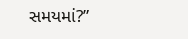સમયમાં?”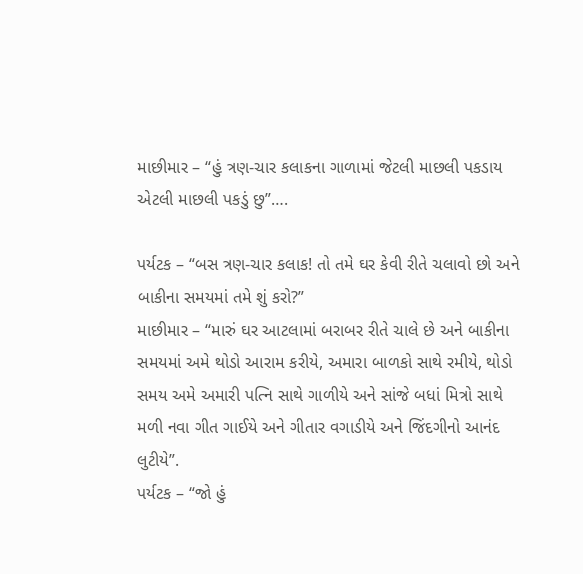માછીમાર – “હું ત્રણ-ચાર કલાકના ગાળામાં જેટલી માછલી પકડાય એટલી માછલી પકડું છુ”….

પર્યટક – “બસ ત્રણ-ચાર કલાક! તો તમે ઘર કેવી રીતે ચલાવો છો અને બાકીના સમયમાં તમે શું કરો?”
માછીમાર – “મારું ઘર આટલામાં બરાબર રીતે ચાલે છે અને બાકીના સમયમાં અમે થોડો આરામ કરીયે, અમારા બાળકો સાથે રમીયે, થોડો સમય અમે અમારી પત્નિ સાથે ગાળીયે અને સાંજે બધાં મિત્રો સાથે મળી નવા ગીત ગાઈયે અને ગીતાર વગાડીયે અને જિંદગીનો આનંદ લુટીયે”.
પર્યટક – “જો હું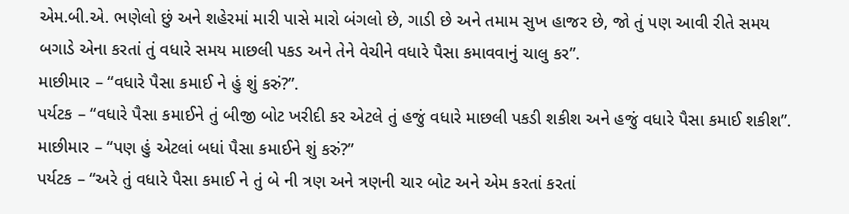એમ.બી.એ. ભણેલો છું અને શહેરમાં મારી પાસે મારો બંગલો છે, ગાડી છે અને તમામ સુખ હાજર છે, જો તું પણ આવી રીતે સમય બગાડે એના કરતાં તું વધારે સમય માછલી પકડ અને તેને વેચીને વધારે પૈસા કમાવવાનું ચાલુ કર”.
માછીમાર – “વધારે પૈસા કમાઈ ને હું શું કરું?”.
પર્યટક – “વધારે પૈસા કમાઈને તું બીજી બોટ ખરીદી કર એટલે તું હજું વધારે માછલી પકડી શકીશ અને હજું વધારે પૈસા કમાઈ શકીશ”.
માછીમાર – “પણ હું એટલાં બધાં પૈસા કમાઈને શું કરું?”
પર્યટક – “અરે તું વધારે પૈસા કમાઈ ને તું બે ની ત્રણ અને ત્રણની ચાર બોટ અને એમ કરતાં કરતાં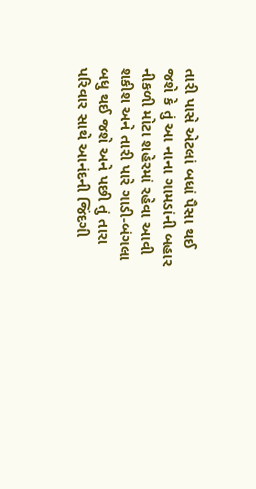તારી પાસે એટલાં બધાં પૈસા થઈ જશે કે તું આ નાના ગામડાંની બહાર નીકળી મોટા શહેરમાં રહેવા આવી શકીશ અને તારી પારે ગાડી-બંગલા બધુ થઈ જશે અને પછી તું તારા પરિવાર સાથે આનંદની જિંદગી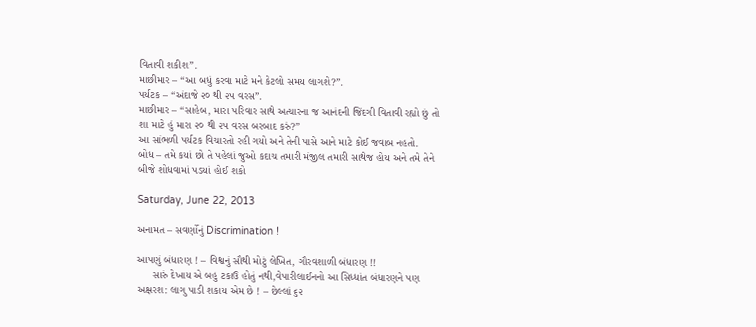વિતાવી શકીશ”.
માછીમાર – “આ બધું કરવા માટે મને કેટલો સમય લાગશે?”.
પર્યટક – “અંદાજે ૨૦ થી ૨૫ વરસ”.
માછીમાર – “સાહેબ, મારા પરિવાર સાથે અત્યારના જ આનંદની જિંદગી વિતાવી રહ્યો છું તો શા માટે હું મારા ૨૦ થી ૨૫ વરસ બરબાદ કરું?”
આ સાંભળી પર્યટક વિચારતો રહી ગયો અને તેની પાસે આને માટે કોઈ જવાબ નહતો.
બોધ – તમે કયાં છો તે પહેલાં જુઓ કદાચ તમારી મંજીલ તમારી સાથેજ હોય અને તમે તેને બીજે શોધવામાં પડયાં હોઈ શકો

Saturday, June 22, 2013

અનામત – સવર્ણોનું Discrimination !

આપણું બંધારણ ! – વિશ્વનું સૌથી મોટું લેખિત, ગૌરવશાળી બંધારણ !!
     સારું દેખાય એ બહુ ટકાઉ હોતું નથી,વેપારીલાઈનનો આ સિધ્ધાંત બંધારણને પણ અક્ષરશ: લાગુ પાડી શકાય એમ છે ! – છેલ્લાં ૬૨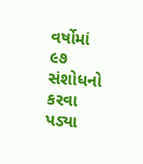વર્ષોમાં ૯૭ સંશોધનો કરવા પડ્યા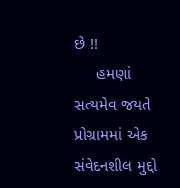છે !!
     હમણાં સત્યમેવ જયતે પ્રોગ્રામમાં એક સંવેદનશીલ મુદ્દો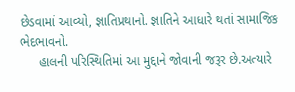છેડવામાં આવ્યો, જ્ઞાતિપ્રથાનો. જ્ઞાતિને આધારે થતાં સામાજિક ભેદભાવનો.
     હાલની પરિસ્થિતિમાં આ મુદ્દાને જોવાની જરૂર છે.અત્યારે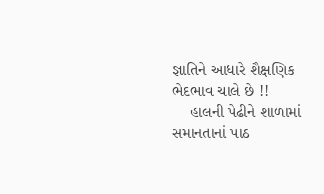જ્ઞાતિને આધારે શૈક્ષણિક ભેદભાવ ચાલે છે !!
    હાલની પેઢીને શાળામાં સમાનતાનાં પાઠ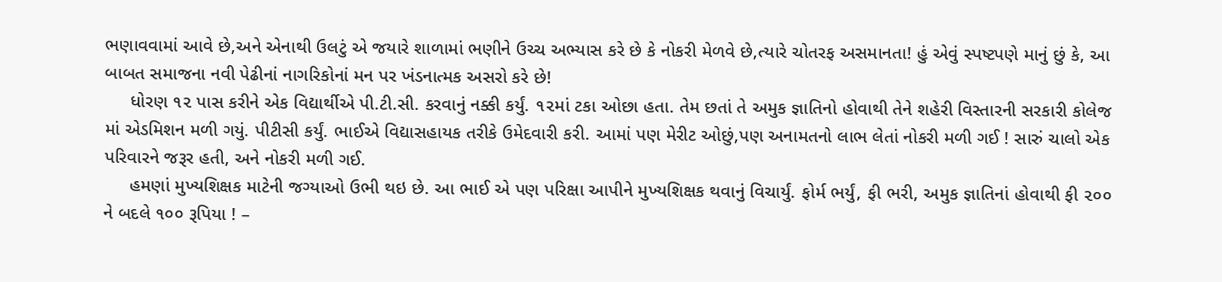ભણાવવામાં આવે છે,અને એનાથી ઉલટું એ જયારે શાળામાં ભણીને ઉચ્ચ અભ્યાસ કરે છે કે નોકરી મેળવે છે,ત્યારે ચોતરફ અસમાનતા! હું એવું સ્પષ્ટપણે માનું છું કે, આ બાબત સમાજના નવી પેઢીનાં નાગરિકોનાં મન પર ખંડનાત્મક અસરો કરે છે!
     ધોરણ ૧૨ પાસ કરીને એક વિદ્યાર્થીએ પી.ટી.સી. કરવાનું નક્કી કર્યું. ૧૨માં ટકા ઓછા હતા. તેમ છતાં તે અમુક જ્ઞાતિનો હોવાથી તેને શહેરી વિસ્તારની સરકારી કોલેજ માં એડમિશન મળી ગયું. પીટીસી કર્યું. ભાઈએ વિદ્યાસહાયક તરીકે ઉમેદવારી કરી. આમાં પણ મેરીટ ઓછું,પણ અનામતનો લાભ લેતાં નોકરી મળી ગઈ ! સારું ચાલો એક પરિવારને જરૂર હતી, અને નોકરી મળી ગઈ.
     હમણાં મુખ્યશિક્ષક માટેની જગ્યાઓ ઉભી થઇ છે. આ ભાઈ એ પણ પરિક્ષા આપીને મુખ્યશિક્ષક થવાનું વિચાર્યું. ફોર્મ ભર્યું, ફી ભરી, અમુક જ્ઞાતિનાં હોવાથી ફી ૨૦૦ ને બદલે ૧૦૦ રૂપિયા ! –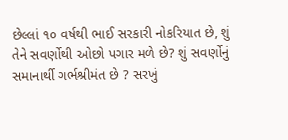છેલ્લાં ૧૦ વર્ષથી ભાઈ સરકારી નોકરિયાત છે, શું તેને સવર્ણોથી ઓછો પગાર મળે છે? શું સવર્ણોનું સમાનાર્થી ગર્ભશ્રીમંત છે ? સરખું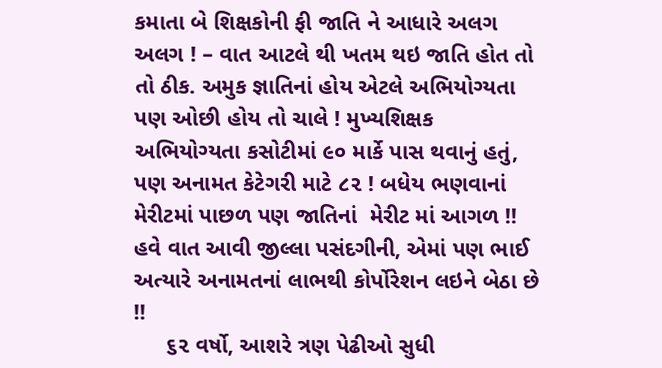કમાતા બે શિક્ષકોની ફી જાતિ ને આધારે અલગ અલગ ! – વાત આટલે થી ખતમ થઇ જાતિ હોત તો તો ઠીક. અમુક જ્ઞાતિનાં હોય એટલે અભિયોગ્યતા પણ ઓછી હોય તો ચાલે ! મુખ્યશિક્ષક અભિયોગ્યતા કસોટીમાં ૯૦ માર્કે પાસ થવાનું હતું, પણ અનામત કેટેગરી માટે ૮૨ ! બધેય ભણવાનાં મેરીટમાં પાછળ પણ જાતિનાં  મેરીટ માં આગળ !! હવે વાત આવી જીલ્લા પસંદગીની, એમાં પણ ભાઈ અત્યારે અનામતનાં લાભથી કોર્પોરેશન લઇને બેઠા છે !!
     ૬૨ વર્ષો, આશરે ત્રણ પેઢીઓ સુધી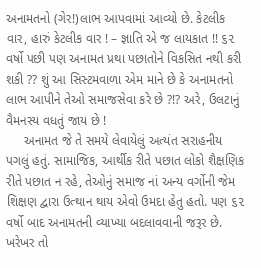અનામતનો (ગેર!)લાભ આપવામાં આવ્યો છે. કેટલીક વાર, હારું કેટલીક વાર ! – જ્ઞાતિ એ જ લાયકાત !! ૬૨ વર્ષો પછી પણ અનામત પ્રથા પછાતોને વિકસિત નથી કરી શકી ?? શું આ સિસ્ટમવાળા એમ માને છે કે અનામતનો લાભ આપીને તેઓ સમાજસેવા કરે છે ?!? અરે, ઉલટાનું વૈમનસ્ય વધતું જાય છે !
     અનામત જે તે સમયે લેવાયેલું અત્યંત સરાહનીય પગલું હતું. સામાજિક, આર્થીક રીતે પછાત લોકો શૈક્ષણિક રીતે પછાત ન રહે, તેઓનું સમાજ નાં અન્ય વર્ગોની જેમ શિક્ષણ દ્વારા ઉત્થાન થાય એવો ઉમદા હેતુ હતો. પણ ૬૨ વર્ષો બાદ અનામતની વ્યાખ્યા બદલાવવાની જરૂર છે. ખરેખર તો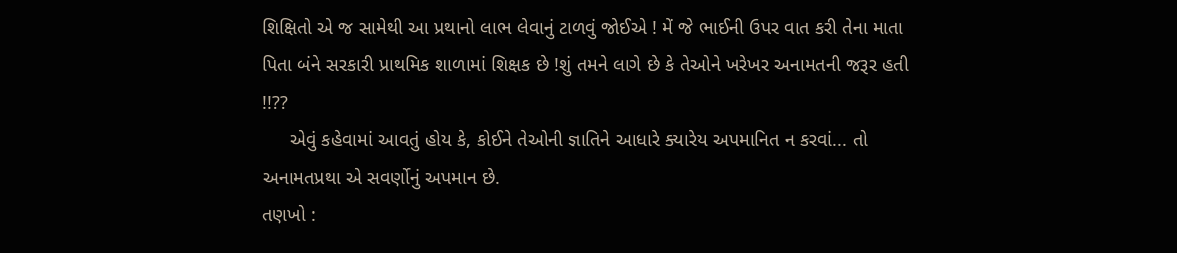શિક્ષિતો એ જ સામેથી આ પ્રથાનો લાભ લેવાનું ટાળવું જોઈએ ! મેં જે ભાઈની ઉપર વાત કરી તેના માતા પિતા બંને સરકારી પ્રાથમિક શાળામાં શિક્ષક છે !શું તમને લાગે છે કે તેઓને ખરેખર અનામતની જરૂર હતી !!??
     એવું કહેવામાં આવતું હોય કે, કોઈને તેઓની જ્ઞાતિને આધારે ક્યારેય અપમાનિત ન કરવાં... તો અનામતપ્રથા એ સવર્ણોનું અપમાન છે.
તણખો :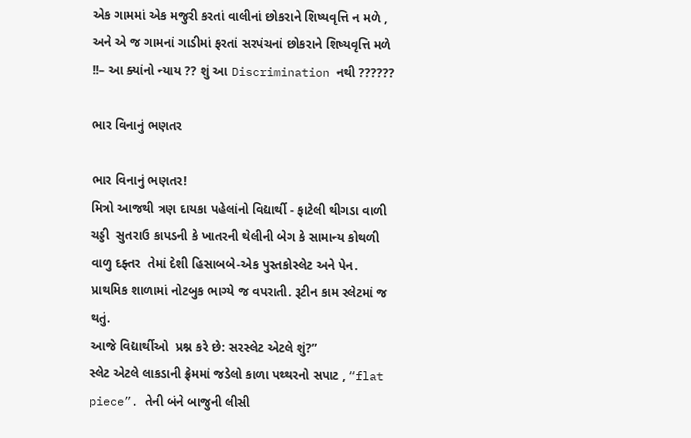એક ગામમાં એક મજુરી કરતાં વાલીનાં છોકરાને શિષ્યવૃત્તિ ન મળે , અને એ જ ગામનાં ગાડીમાં ફરતાં સરપંચનાં છોકરાને શિષ્યવૃત્તિ મળે !!– આ ક્યાંનો ન્યાય ?? શું આ Discrimination નથી ??????

ભાર વિનાનું ભણતર

ભાર વિનાનું ભણતર!
મિત્રો આજથી ત્રણ દાયકા પહેલાંનો વિદ્યાર્થી - ફાટેલી થીગડા વાળી ચડ્ડી  સુતરાઉ કાપડની કે ખાતરની થેલીની બેગ કે સામાન્ય કોથળી વાળુ દફ્તર  તેમાં દેશી હિસાબબે-એક પુસ્તકોસ્લેટ અને પેન.
પ્રાથમિક શાળામાં નોટબુક ભાગ્યે જ વપરાતી. રૂટીન કામ સ્લેટમાં જ થતું.
આજે વિદ્યાર્થીઓ  પ્રશ્ન કરે છે: સરસ્લેટ એટલે શું?”
સ્લેટ એટલે લાકડાની ફ્રેમમાં જડેલો કાળા પથ્થરનો સપાટ , “flat piece”. તેની બંને બાજુની લીસી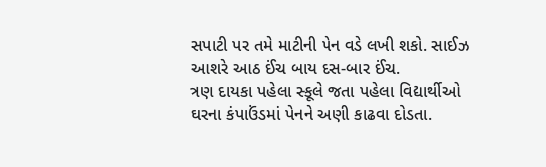સપાટી પર તમે માટીની પેન વડે લખી શકો. સાઈઝ આશરે આઠ ઈંચ બાય દસ-બાર ઈંચ.
ત્રણ દાયકા પહેલા સ્કૂલે જતા પહેલા વિદ્યાર્થીઓ ઘરના કંપાઉંડમાં પેનને અણી કાઢવા દોડતા.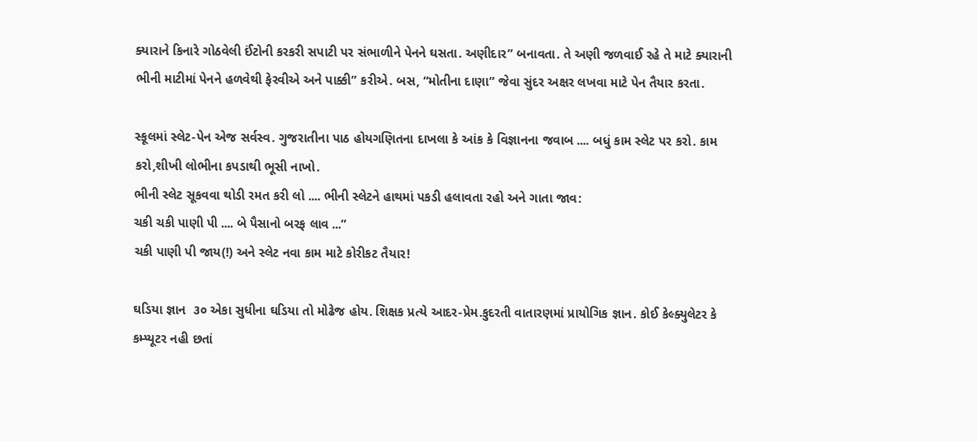ક્યારાને કિનારે ગોઠવેલી ઈંટોની કરકરી સપાટી પર સંભાળીને પેનને ઘસતા. અણીદાર” બનાવતા. તે અણી જળવાઈ રહે તે માટે ક્યારાની ભીની માટીમાં પેનને હળવેથી ફેરવીએ અને પાક્કી” કરીએ. બસ, “મોતીના દાણા” જેવા સુંદર અક્ષર લખવા માટે પેન તૈયાર કરતા.

સ્કૂલમાં સ્લેટ-પેન એજ સર્વસ્વ. ગુજરાતીના પાઠ હોયગણિતના દાખલા કે આંક કે વિજ્ઞાનના જવાબ .... બધું કામ સ્લેટ પર કરો. કામ કરો,શીખી લોભીના કપડાથી ભૂસી નાખો.
ભીની સ્લેટ સૂકવવા થોડી રમત કરી લો .... ભીની સ્લેટને હાથમાં પકડી હલાવતા રહો અને ગાતા જાવ:
ચકી ચકી પાણી પી .... બે પૈસાનો બરફ લાવ ...”
ચકી પાણી પી જાય(!) અને સ્લેટ નવા કામ માટે કોરીકટ તૈયાર!

ઘડિયા જ્ઞાન  ૩૦ એકા સુધીના ઘડિયા તો મોઢેજ હોય. શિક્ષક પ્રત્યે આદર-પ્રેમ.કુદરતી વાતારણમાં પ્રાયોગિક જ્ઞાન. કોઈ કેલ્ક્યુલેટર કે કમ્પ્યૂટર નહી છતાં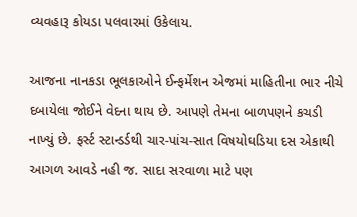વ્યવહારૂ કોયડા પલવારમાં ઉકેલાય.

આજના નાનકડા ભૂલકાઓને ઈન્ફર્મેશન એજમાં માહિતીના ભાર નીચે દબાયેલા જોઈને વેદના થાય છે. આપણે તેમના બાળપણને કચડી નાખ્યું છે. ફર્સ્ટ સ્ટાન્ડર્ડથી ચાર-પાંચ-સાત વિષયોઘડિયા દસ એકાથી આગળ આવડે નહી જ. સાદા સરવાળા માટે પણ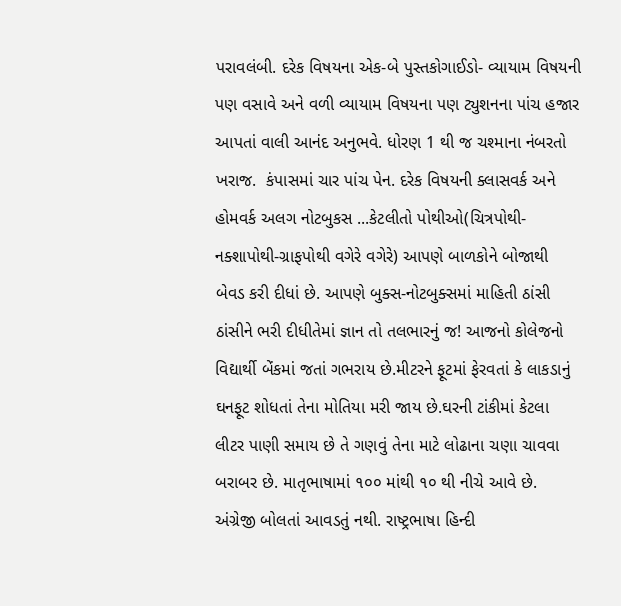પરાવલંબી. દરેક વિષયના એક-બે પુસ્તકોગાઈડો- વ્યાયામ વિષયની પણ વસાવે અને વળી વ્યાયામ વિષયના પણ ટ્યુશનના પાંચ હજાર આપતાં વાલી આનંદ અનુભવે. ધોરણ 1 થી જ ચશ્માના નંબરતો ખરાજ.  કંપાસમાં ચાર પાંચ પેન. દરેક વિષયની ક્લાસવર્ક અને હોમવર્ક અલગ નોટબુકસ ...કેટલીતો પોથીઓ(ચિત્રપોથી-નક્શાપોથી-ગ્રાફપોથી વગેરે વગેરે) આપણે બાળકોને બોજાથી બેવડ કરી દીધાં છે. આપણે બુક્સ-નોટબુક્સમાં માહિતી ઠાંસી ઠાંસીને ભરી દીધીતેમાં જ્ઞાન તો તલભારનું જ! આજનો કોલેજનો વિદ્યાર્થી બેંકમાં જતાં ગભરાય છે.મીટરને ફૂટમાં ફેરવતાં કે લાકડાનું ઘનફૂટ શોધતાં તેના મોતિયા મરી જાય છે.ઘરની ટાંકીમાં કેટલા લીટર પાણી સમાય છે તે ગણવું તેના માટે લોઢાના ચણા ચાવવા બરાબર છે. માતૃભાષામાં ૧૦૦ માંથી ૧૦ થી નીચે આવે છે. અંગ્રેજી બોલતાં આવડતું નથી. રાષ્ટ્રભાષા હિન્દી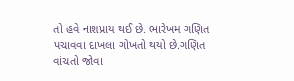તો હવે નાશપ્રાય થઈ છે. ભારેખમ ગણિત પચાવવા દાખલા ગોખતો થયો છે.ગણિત વાંચતો જોવા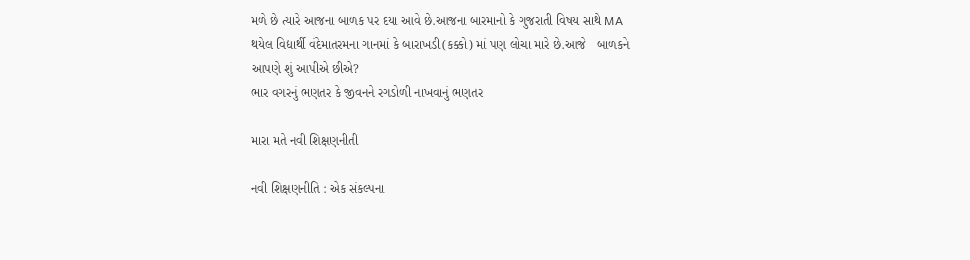મળે છે ત્યારે આજના બાળક પર દયા આવે છે.આજના બારમાનો કે ગુજરાતી વિષય સાથે MA થયેલ વિદ્યાર્થી વંદેમાતરમના ગાનમાં કે બારાખડી(કક્કો) માં પણ લોચા મારે છે.આજે   બાળકને આપણે શું આપીએ છીએ?
ભાર વગરનું ભણતર કે જીવનને રગડોળી નાખવાનું ભણતર

મારા મતે નવી શિક્ષણનીતી

નવી શિક્ષણનીતિ : એક સંકલ્પના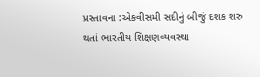પ્રસ્તાવના :એકવીસમી સદીનું બીજું દશક શરુ થતાં ભારતીય શિક્ષણવ્યવસ્થા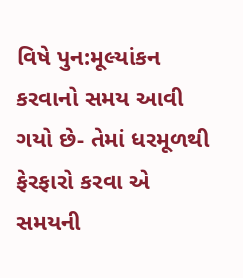વિષે પુન:મૂલ્યાંકન કરવાનો સમય આવી ગયો છે- તેમાં ધરમૂળથી ફેરફારો કરવા એ સમયની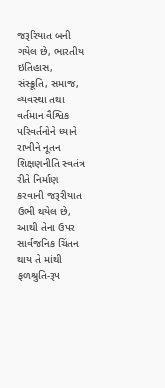જરૂરિયાત બની ગયેલ છે, ભારતીય ઇતિહાસ, સંસ્ક્રૂતિ, સમાજ, વ્યવસ્થા તથા વર્તમાન વૈશ્વિક પરિવર્તનોને ધ્યાને રાખીને નૂતન શિક્ષણનીતિ સ્વતંત્ર રીતે નિર્માણ કરવાની જરૂરીયાત ઉભી થયેલ છે, આથી તેના ઉપર સાર્વજનિક ચિંતન થાય તે માંથી ફળશ્રુતિ-રૂપ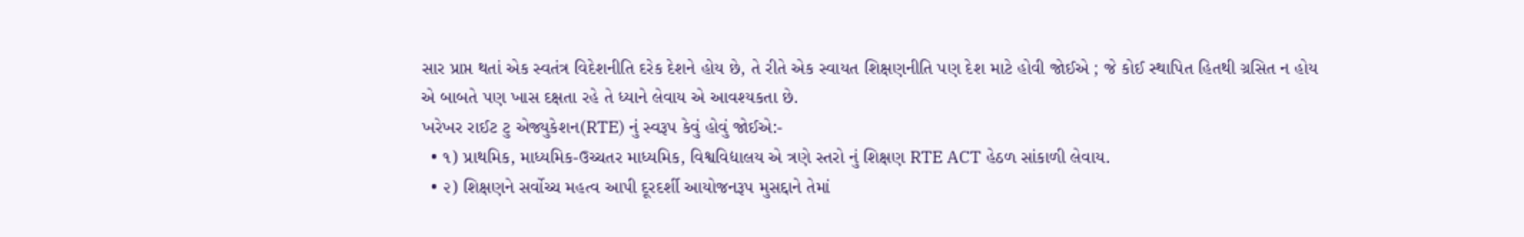સાર પ્રાપ્ત થતાં એક સ્વતંત્ર વિદેશનીતિ દરેક દેશને હોય છે, તે રીતે એક સ્વાયત શિક્ષણનીતિ પણ દેશ માટે હોવી જોઈએ ; જે કોઈ સ્થાપિત હિતથી ગ્રસિત ન હોય એ બાબતે પણ ખાસ દક્ષતા રહે તે ધ્યાને લેવાય એ આવશ્યકતા છે.
ખરેખર રાઈટ ટુ એજ્યુકેશન(RTE) નું સ્વરૂપ કેવું હોવું જોઈએ:-
  • ૧) પ્રાથમિક, માધ્યમિક-ઉચ્ચતર માધ્યમિક, વિશ્વવિદ્યાલય એ ત્રણે સ્તરો નું શિક્ષણ RTE ACT હેઠળ સાંકાળી લેવાય.
  • ૨) શિક્ષણને સર્વોચ્ચ મહત્વ આપી દૂરદર્શી આયોજનરૂપ મુસદ્દાને તેમાં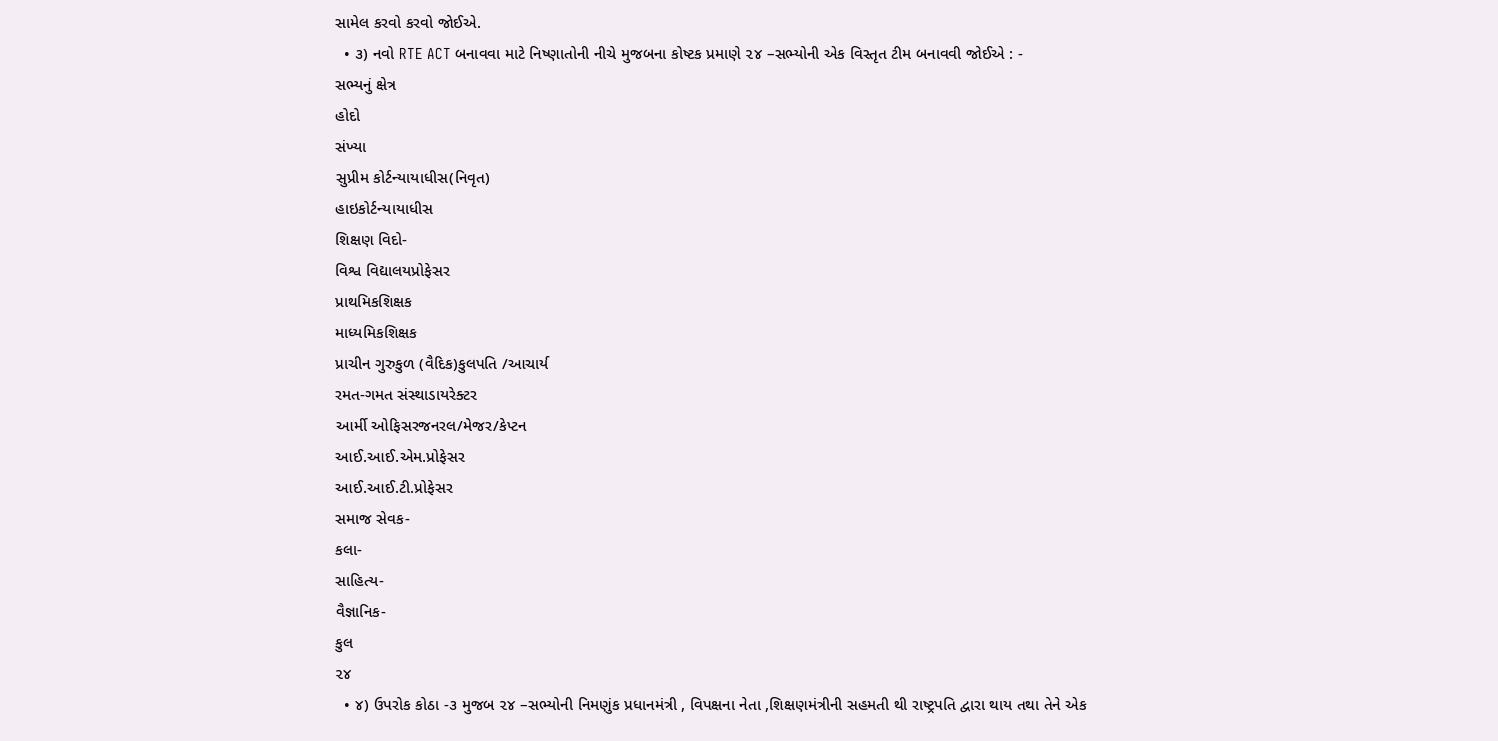સામેલ કરવો કરવો જોઈએ.
  • ૩) નવો RTE ACT બનાવવા માટે નિષ્ણાતોની નીચે મુજબના કોષ્ટક પ્રમાણે ૨૪ –સભ્યોની એક વિસ્તૃત ટીમ બનાવવી જોઈએ : -
સભ્યનું ક્ષેત્ર
હોદો
સંખ્યા
સુપ્રીમ કોર્ટન્યાયાધીસ(નિવૃત)
હાઇકોર્ટન્યાયાધીસ
શિક્ષણ વિદો-
વિશ્વ વિદ્યાલયપ્રોફેસર
પ્રાથમિકશિક્ષક
માધ્યમિકશિક્ષક
પ્રાચીન ગુરુકુળ (વૈદિક)કુલપતિ /આચાર્ય
રમત-ગમત સંસ્થાડાયરેક્ટર
આર્મી ઓફિસરજનરલ/મેજર/કેપ્ટન
આઈ.આઈ.એમ.પ્રોફેસર
આઈ.આઈ.ટી.પ્રોફેસર
સમાજ સેવક-
કલા-
સાહિત્ય-
વૈજ્ઞાનિક-
કુલ
૨૪
  • ૪) ઉપરોક કોઠા -૩ મુજબ ૨૪ –સભ્યોની નિમણુંક પ્રધાનમંત્રી , વિપક્ષના નેતા ,શિક્ષણમંત્રીની સહમતી થી રાષ્ટ્રપતિ દ્વારા થાય તથા તેને એક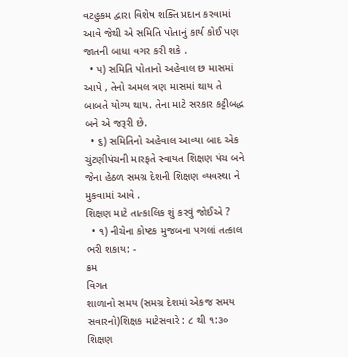વટહુકમ દ્વારા વિશેષ શક્તિ પ્રદાન કરવામાં આવે જેથી એ સમિતિ પોતાનું કાર્ય કોઈ પણ જાતની બાધા વગર કરી શકે .
  • ૫) સમિતિ પોતાનો અહેવાલ છ માસમાં આપે , તેનો અમલ ત્રણ માસમાં થાય તે બાબતે યોગ્ય થાય. તેના માટે સરકાર કટ્ટીબદ્ધ બને એ જરૂરી છે.
  • ૬) સમિતિનો અહેવાલ આવ્યા બાદ એક ચુંટણીપંચની મારફતે સ્વાયત શિક્ષણ પંચ બને જેના હેઠળ સમગ્ર દેશની શિક્ષણ વ્યવસ્થા ને મુકવામાં આવે .
શિક્ષણ માટે તાત્કાલિક શું કરવું જોઈએ ?
  • ૧) નીચેના કોષ્ટક મુજબના પગલાં તત્કાલ ભરી શકાય: -
ક્રમ
વિગત
શાળાનો સમય (સમગ્ર દેશમાં એકજ સમય સવારનો)શિક્ષક માટેસવારે : ૮ થી ૧:૩૦
શિક્ષણ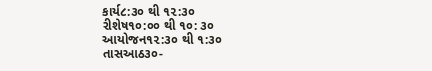કાર્ય૮:૩૦ થી ૧૨:૩૦
રીશેષ૧૦:૦૦ થી ૧૦: ૩૦
આયોજન૧૨:૩૦ થી ૧:૩૦
તાસઆઠ૩૦-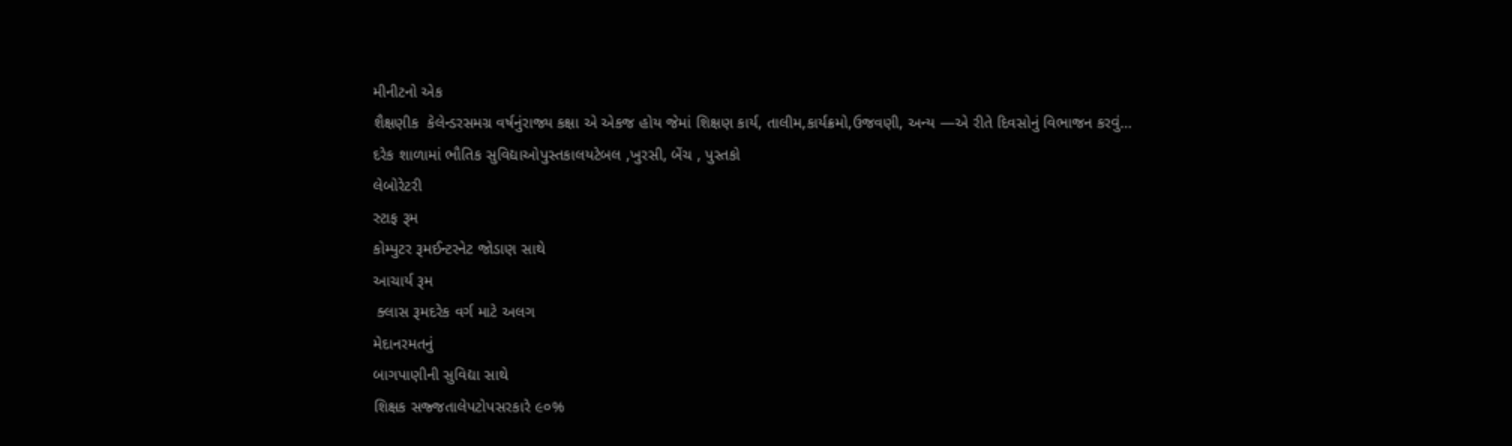મીનીટનો એક
શૈક્ષણીક  કેલેન્ડરસમગ્ર વર્ષનુંરાજ્ય કક્ષા એ એકજ હોય જેમાં શિક્ષણ કાર્ય, તાલીમ,કાર્યક્રમો,ઉજવણી, અન્ય —એ રીતે દિવસોનું વિભાજન કરવું…
દરેક શાળામાં ભૌતિક સુવિદ્યાઓપુસ્તકાલયટેબલ ,ખુરસી, બેંચ , પુસ્તકો
લેબોરેટરી
સ્ટાફ રૂમ
કોમ્પુટર રૂમઈન્ટરનેટ જોડાણ સાથે
આચાર્ય રૂમ
 ક્લાસ રૂમદરેક વર્ગ માટે અલગ
મેદાનરમતનું
બાગપાણીની સુવિદ્યા સાથે
શિક્ષક સજ્જતાલેપટોપસરકારે ૯૦%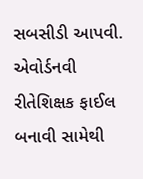સબસીડી આપવી.
એવોર્ડનવી રીતેશિક્ષક ફાઈલ બનાવી સામેથી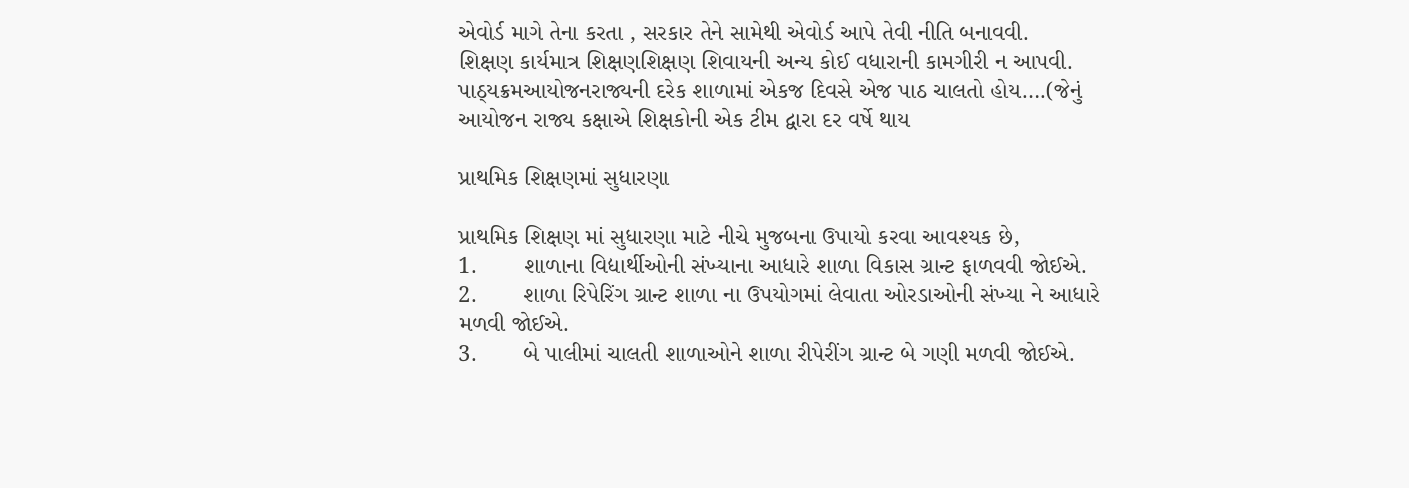એવોર્ડ માગે તેના કરતા , સરકાર તેને સામેથી એવોર્ડ આપે તેવી નીતિ બનાવવી.
શિક્ષણ કાર્યમાત્ર શિક્ષણશિક્ષણ શિવાયની અન્ય કોઈ વધારાની કામગીરી ન આપવી.
પાઠ્યક્રમઆયોજનરાજ્યની દરેક શાળામાં એકજ દિવસે એજ પાઠ ચાલતો હોય….(જેનું આયોજન રાજ્ય કક્ષાએ શિક્ષકોની એક ટીમ દ્વારા દર વર્ષે થાય

પ્રાથમિક શિક્ષણમાં સુધારણા

પ્રાથમિક શિક્ષણ માં સુધારણા માટે નીચે મુજબના ઉપાયો કરવા આવશ્યક છે,
1.       શાળાના વિદ્યાર્થીઓની સંખ્યાના આધારે શાળા વિકાસ ગ્રાન્ટ ફાળવવી જોઈએ.
2.       શાળા રિપેરિંગ ગ્રાન્ટ શાળા ના ઉપયોગમાં લેવાતા ઓરડાઓની સંખ્યા ને આધારે મળવી જોઈએ.
3.       બે પાલીમાં ચાલતી શાળાઓને શાળા રીપેરીંગ ગ્રાન્ટ બે ગણી મળવી જોઈએ.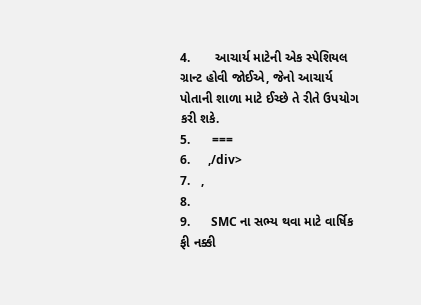4.       આચાર્ય માટેની એક સ્પેશિયલ ગ્રાન્ટ હોવી જોઈએ, જેનો આચાર્ય પોતાની શાળા માટે ઈચ્છે તે રીતે ઉપયોગ કરી શકે.
5.      ===
6.      ,/div>
7.   ,
8.
9.       SMC ના સભ્ય થવા માટે વાર્ષિક ફી નક્કી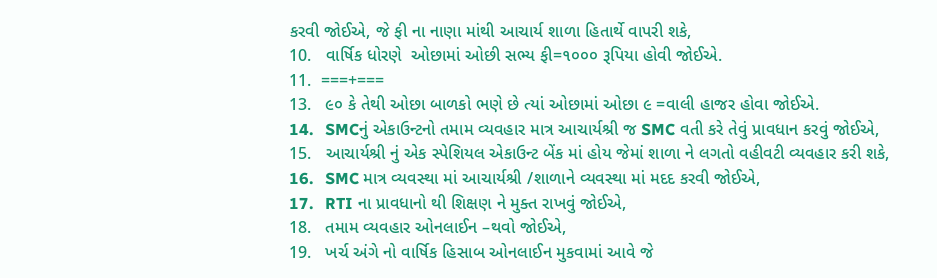કરવી જોઈએ, જે ફી ના નાણા માંથી આચાર્ય શાળા હિતાર્થે વાપરી શકે,
10.   વાર્ષિક ધોરણે  ઓછામાં ઓછી સભ્ય ફી=૧૦૦૦ રૂપિયા હોવી જોઈએ.
11.  ===+===
13.   ૯૦ કે તેથી ઓછા બાળકો ભણે છે ત્યાં ઓછામાં ઓછા ૯ =વાલી હાજર હોવા જોઈએ.
14.   SMCનું એકાઉન્ટનો તમામ વ્યવહાર માત્ર આચાર્યશ્રી જ SMC વતી કરે તેવું પ્રાવધાન કરવું જોઈએ,
15.   આચાર્યશ્રી નું એક સ્પેશિયલ એકાઉન્ટ બેંક માં હોય જેમાં શાળા ને લગતો વહીવટી વ્યવહાર કરી શકે,
16.   SMC માત્ર વ્યવસ્થા માં આચાર્યશ્રી /શાળાને વ્યવસ્થા માં મદદ કરવી જોઈએ,
17.   RTI ના પ્રાવધાનો થી શિક્ષણ ને મુક્ત રાખવું જોઈએ,
18.   તમામ વ્યવહાર ઓનલાઈન –થવો જોઈએ,
19.   ખર્ચ અંગે નો વાર્ષિક હિસાબ ઓનલાઈન મુકવામાં આવે જે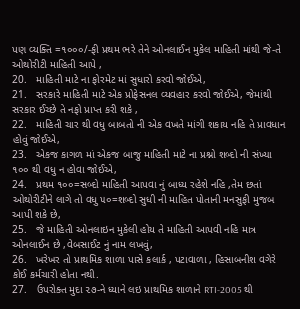પણ વ્યક્તિ =૧૦૦૦/-ફી પ્રથમ ભરે તેને ઓનલાઈન મુકેલ માહિતી માંથી જે-તે ઓથોરીટી માહિતી આપે ,
20.   માહિતી માટે ના ફોરમેટ માં સુધારો કરવો જોઈએ,
21.   સરકારે માહિતી માટે એક પ્રોફેસનલ વ્યવહાર કરવો જોઈએ, જેમાંથી સરકાર ઈચ્છે તે નફો પ્રાપ્ત કરી શકે ,
22.   માહિતી ચાર થી વધુ બાબતો ની એક વખતે માંગી શકાય નહિ તે પ્રાવધાન હોવું જોઈએ,
23.   એકજ કાગળ માં એકજ બાજુ માહિતી માટે ના પ્રશ્નો શબ્દો ની સંખ્યા ૧૦૦ થી વધુ ન હોવા જોઈએ,
24.   પ્રથમ ૧૦૦=સબ્દો માહિતી આપવા નું બાધ્ય રહેશે નહિ ,તેમ છતાં ઓથોરીટીને લાગે તો વધુ ૫૦=શબ્દો સુધી ની માહિત પોતાની મનસુફી મુજબ આપી શકે છે,
25.   જે માહિતી ઓનલાઇન મુકેલી હોય તે માહિતી આપવી નહિ માત્ર ઓનલાઈન છે ,વેબસાઈટ નું નામ લખવું,
26.   ખરેખર તો પ્રાથમિક શાળા પાસે કલાર્ક , પટાવાળા , હિસાબનીશ વગેરે કોઈ કર્મચારી હોતા નથી.
27.   ઉપરોક્ત મુદા ૨૭-ને ધ્યાને લઇ પ્રાથમિક શાળાને RTI-2005 થી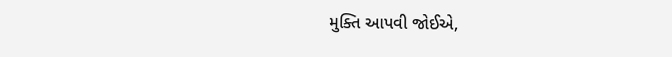મુક્તિ આપવી જોઈએ,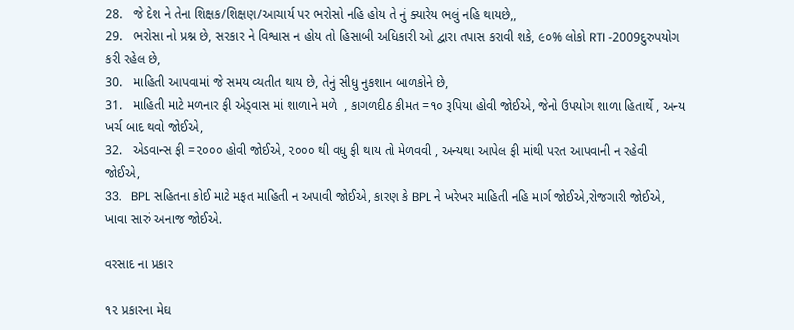28.   જે દેશ ને તેના શિક્ષક/શિક્ષણ/આચાર્ય પર ભરોસો નહિ હોય તે નું ક્યારેય ભલું નહિ થાયછે,,
29.   ભરોસા નો પ્રશ્ન છે, સરકાર ને વિશ્વાસ ન હોય તો હિસાબી અધિકારી ઓ દ્વારા તપાસ કરાવી શકે, ૯૦% લોકો RTI -2009દુરુપયોગ કરી રહેલ છે,
30.   માહિતી આપવામાં જે સમય વ્યતીત થાય છે, તેનું સીધુ નુકશાન બાળકોને છે,
31.   માહિતી માટે મળનાર ફી એડ્વાસ માં શાળાને મળે  , કાગળદીઠ કીમત =૧૦ રૂપિયા હોવી જોઈએ, જેનો ઉપયોગ શાળા હિતાર્થે , અન્ય ખર્ચ બાદ થવો જોઈએ,
32.   એડવાન્સ ફી =૨૦૦૦ હોવી જોઈએ, ૨૦૦૦ થી વધુ ફી થાય તો મેળવવી , અન્યથા આપેલ ફી માંથી પરત આપવાની ન રહેવી જોઈએ,
33.   BPL સહિતના કોઈ માટે મફત માહિતી ન અપાવી જોઈએ, કારણ કે BPL ને ખરેખર માહિતી નહિ માર્ગ જોઈએ,રોજગારી જોઈએ, ખાવા સારું અનાજ જોઈએ.

વરસાદ ના પ્રકાર

૧૨ પ્રકારના મેઘ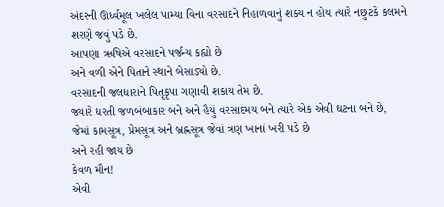અંદરની ઊર્ધ્વમૂલ ખલેલ પામ્યા વિના વરસાદને નિહાળવાનું શક્ય ન હોય ત્યારે નછુટકે કલમને શરણે જવું પડે છે.
આપણા ઋષિએ વરસાદને પર્જન્ય કહ્યો છે
અને વળી એને પિતાને સ્થાને બેસાડ્યો છે.
વરસાદની જલધારાને પિતૃકૃપા ગણાવી શકાય તેમ છે.
જ્યારે ધરતી જળબંબાકાર બને અને હૈયું વરસાદમય બને ત્યારે એક એવી ઘટના બને છે,
જેમાં કામસૂત્ર, પ્રેમસૂત્ર અને બ્રહ્નસૂત્ર જેવાં ત્રણ ખાનાં ખરી પડે છે
અને રહી જાય છે
કેવળ મૌન!
એવી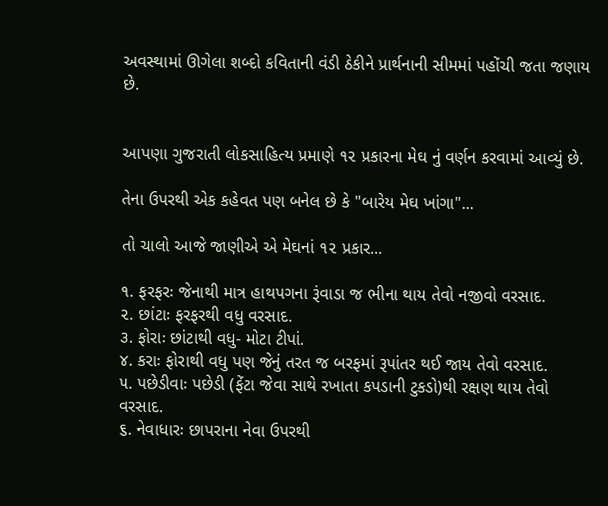અવસ્થામાં ઊગેલા શબ્દો કવિતાની વંડી ઠેકીને પ્રાર્થનાની સીમમાં પહોંચી જતા જણાય છે.


આપણા ગુજરાતી લોકસાહિત્ય પ્રમાણે ૧૨ પ્રકારના મેઘ નું વર્ણન કરવામાં આવ્યું છે.

તેના ઉપરથી એક કહેવત પણ બનેલ છે કે "બારેય મેઘ ખાંગા"...

તો ચાલો આજે જાણીએ એ મેઘનાં ૧૨ પ્રકાર...

૧. ફરફરઃ જેનાથી માત્ર હાથપગના રૂંવાડા જ ભીના થાય તેવો નજીવો વરસાદ.
૨. છાંટાઃ ફરફરથી વધુ વરસાદ.
૩. ફોરાઃ છાંટાથી વધુ- મોટા ટીપાં.
૪. કરાઃ ફોરાથી વધુ પણ જેનું તરત જ બરફમાં રૂપાંતર થઈ જાય તેવો વરસાદ.
૫. પછેડીવાઃ પછેડી (ફેંટા જેવા સાથે રખાતા કપડાની ટુકડો)થી રક્ષણ થાય તેવો વરસાદ.
૬. નેવાધારઃ છાપરાના નેવા ઉપરથી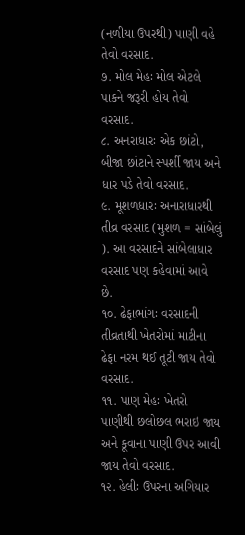(નળીયા ઉપરથી) પાણી વહે તેવો વરસાદ.
૭. મોલ મેહઃ મોલ એટલે પાકને જરૂરી હોય તેવો વરસાદ.
૮. અનરાધારઃ એક છાંટો, બીજા છાંટાને સ્‍પર્શી જાય અને ધાર પડે તેવો વરસાદ.
૯. મૂશળધારઃ અનારાધારથી તીવ્ર વરસાદ (મુશળ = સાંબેલું ). આ વરસાદને સાંબેલાધાર વરસાદ પણ કહેવામાં આવે છે.
૧૦. ઢેફાભાંગઃ વરસાદની તીવ્રતાથી ખેતરોમાં માટીના ઢેફા નરમ થઈ તૂટી જાય તેવો વરસાદ.
૧૧. પાણ મેહઃ ખેતરો પાણીથી છલોછલ ભરાઇ જાય અને કૂવાના પાણી ઉપર આવી જાય તેવો વરસાદ.
૧૨. હેલીઃ ઉપરના અગિયાર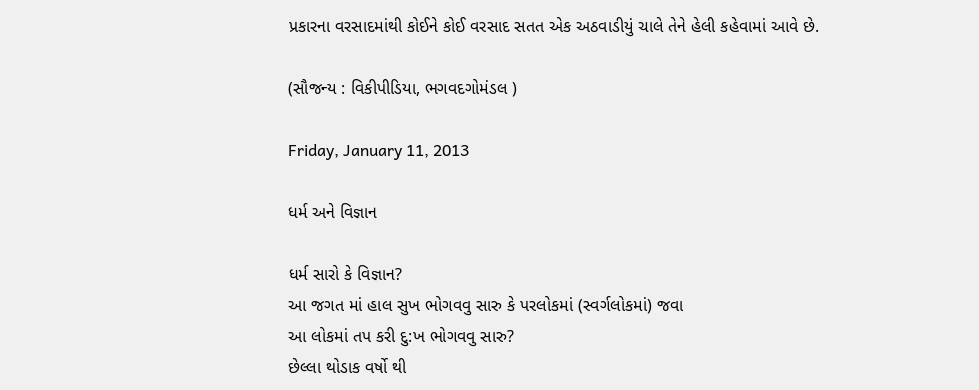પ્રકારના વરસાદમાંથી કોઈને કોઈ વરસાદ સતત એક અઠવાડીયું ચાલે તેને હેલી કહેવામાં આવે છે.

(સૌજન્ય : વિકીપીડિયા, ભગવદગોમંડલ )

Friday, January 11, 2013

ધર્મ અને વિજ્ઞાન

ધર્મ સારો કે વિજ્ઞાન?
આ જગત માં હાલ સુખ ભોગવવુ સારુ કે પરલોકમાં (સ્વર્ગલોકમાં) જવા
આ લોકમાં તપ કરી દુ:ખ ભોગવવુ સારુ?
છેલ્લા થોડાક વર્ષો થી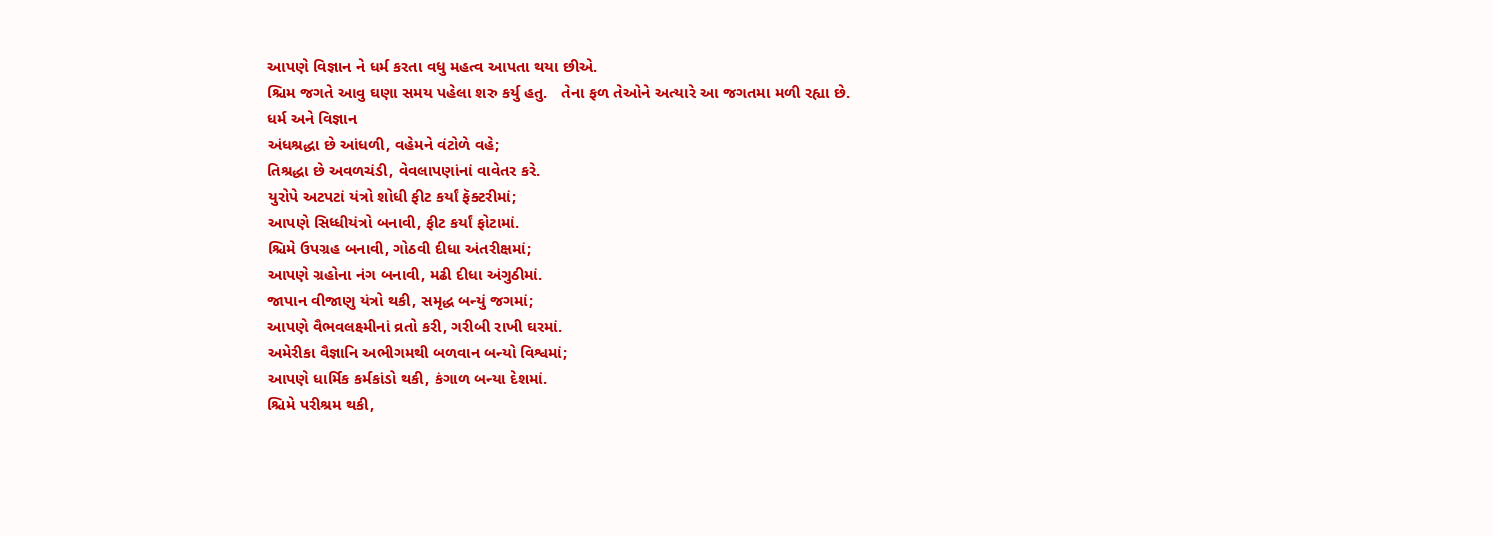આપણે વિજ્ઞાન ને ધર્મ કરતા વધુ મહત્વ આપતા થયા છીએ.
શ્ચિમ જગતે આવુ ઘણા સમય પહેલા શરુ કર્યુ હતુ.   તેના ફળ તેઓને અત્યારે આ જગતમા મળી રહ્યા છે.
ધર્મ અને વિજ્ઞાન
અંધશ્રદ્ધા છે આંધળી, વહેમને વંટોળે વહે;
તિશ્રદ્ધા છે અવળચંડી, વેવલાપણાંનાં વાવેતર કરે.
યુરોપે અટપટાં યંત્રો શોધી ફીટ કર્યાં ફૅક્ટરીમાં;
આપણે સિધ્ધીયંત્રો બનાવી, ફીટ કર્યાં ફોટામાં.
શ્ચિમે ઉપગ્રહ બનાવી, ગોઠવી દીધા અંતરીક્ષમાં;
આપણે ગ્રહોના નંગ બનાવી, મઢી દીધા અંગુઠીમાં.
જાપાન વીજાણુ યંત્રો થકી, સમૃદ્ધ બન્યું જગમાં;
આપણે વૈભવલક્ષ્મીનાં વ્રતો કરી, ગરીબી રાખી ઘરમાં.
અમેરીકા વૈજ્ઞાનિ અભીગમથી બળવાન બન્યો વિશ્વમાં;
આપણે ધાર્મિક કર્મકાંડો થકી, કંગાળ બન્યા દેશમાં.
શ્ચિમે પરીશ્રમ થકી,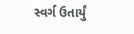સ્વર્ગ ઉતાર્યું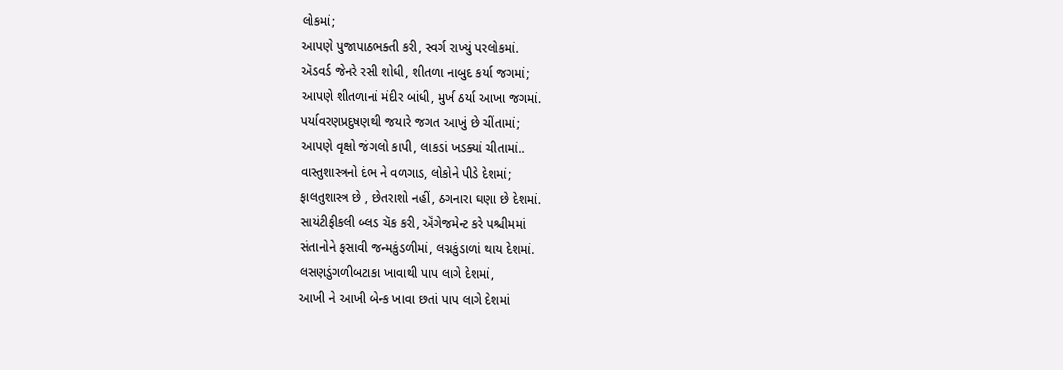લોકમાં;
આપણે પુજાપાઠભક્તી કરી, સ્વર્ગ રાખ્યું પરલોકમાં.
ઍડવર્ડ જેનરે રસી શોધી, શીતળા નાબુદ કર્યા જગમાં;
આપણે શીતળાનાં મંદીર બાંધી, મુર્ખ ઠર્યા આખા જગમાં.
પર્યાવરણપ્રદુષણથી જયારે જગત આખું છે ચીંતામાં;
આપણે વૃક્ષો જંગલો કાપી, લાકડાં ખડક્યાં ચીતામાં..
વાસ્તુશાસ્ત્રનો દંભ ને વળગાડ, લોકોને પીડે દેશમાં;
ફાલતુશાસ્ત્ર છે , છેતરાશો નહીં, ઠગનારા ઘણા છે દેશમાં.
સાયંટીફીકલી બ્લડ ચૅક કરી, ઍંગેજમેન્ટ કરે પશ્ચીમમાં
સંતાનોને ફસાવી જન્મકુંડળીમાં, લગ્નકુંડાળાં થાય દેશમાં.
લસણડુંગળીબટાકા ખાવાથી પાપ લાગે દેશમાં,
આખી ને આખી બેન્ક ખાવા છતાં પાપ લાગે દેશમાં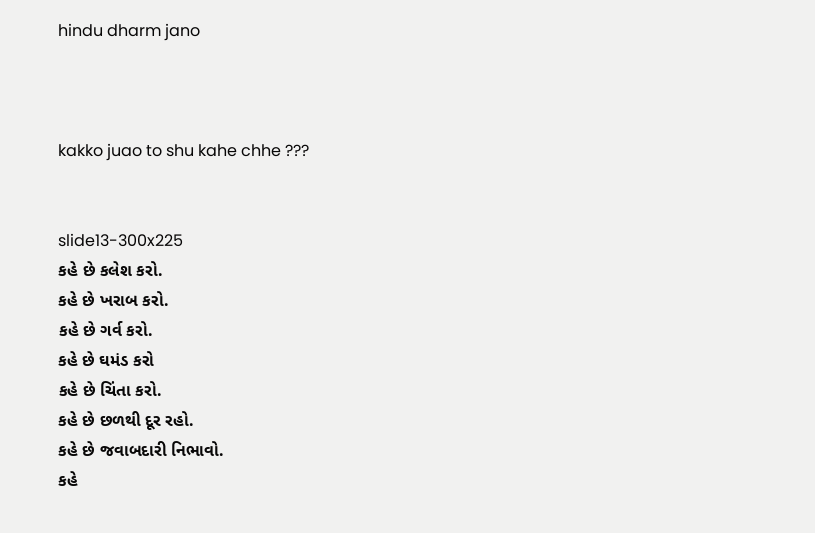hindu dharm jano



kakko juao to shu kahe chhe ???


slide13-300x225
કહે છે કલેશ કરો.
કહે છે ખરાબ કરો.
કહે છે ગર્વ કરો.
કહે છે ઘમંડ કરો
કહે છે ચિંતા કરો.
કહે છે છળથી દૂર રહો.
કહે છે જવાબદારી નિભાવો.
કહે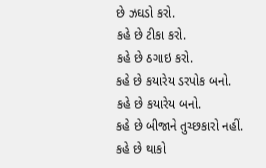છે ઝઘડો કરો.
કહે છે ટીકા કરો.
કહે છે ઠગાઇ કરો.
કહે છે કયારેય ડરપોક બનો.
કહે છે કયારેય બનો.
કહે છે બીજાને તુચ્છકારો નહીં.
કહે છે થાકો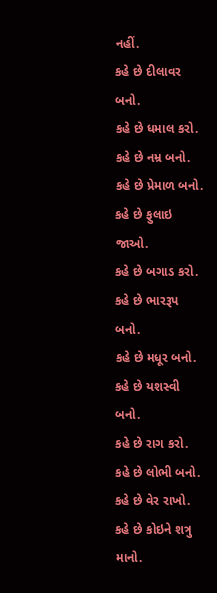નહીં.
કહે છે દીલાવર બનો.
કહે છે ધમાલ કરો.
કહે છે નમ્ર બનો.
કહે છે પ્રેમાળ બનો.
કહે છે ફુલાઇ જાઓ.
કહે છે બગાડ કરો.
કહે છે ભારરૂપ બનો.
કહે છે મધૂર બનો.
કહે છે યશસ્વી બનો.
કહે છે રાગ કરો.
કહે છે લોભી બનો.
કહે છે વેર રાખો.
કહે છે કોઇને શત્રુ માનો.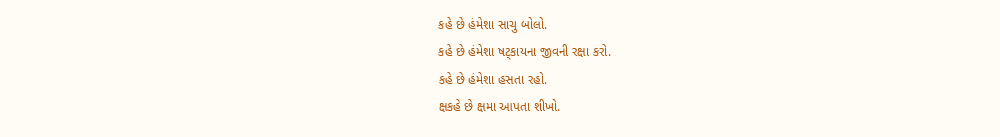કહે છે હંમેશા સાચુ બોલો.
કહે છે હંમેશા ષટ્કાયના જીવની રક્ષા કરો.
કહે છે હંમેશા હસતા રહો.
ક્ષકહે છે ક્ષમા આપતા શીખો.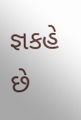જ્ઞકહે છે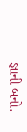જ્ઞાની બનો.